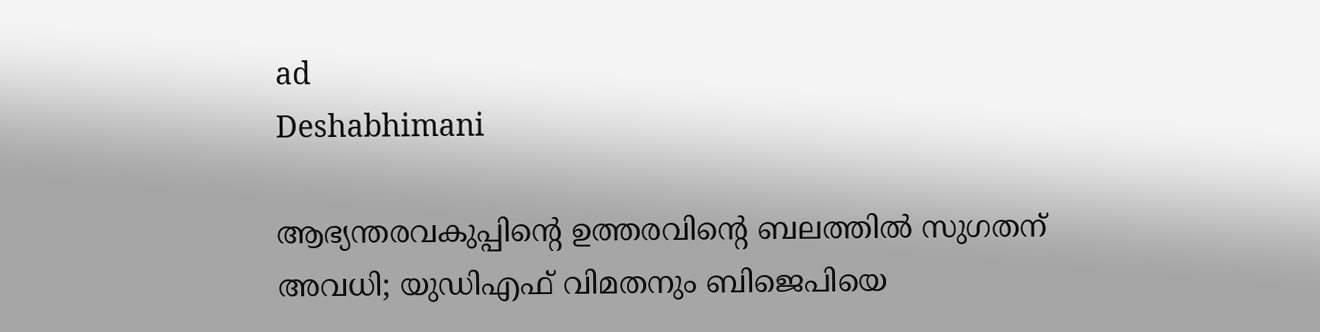ad
Deshabhimani

ആഭ്യന്തരവകുപ്പിന്റെ ഉത്തരവിന്റെ ബലത്തിൽ സുഗതന് അവധി; യുഡിഎഫ് വിമതനും ബിജെപിയെ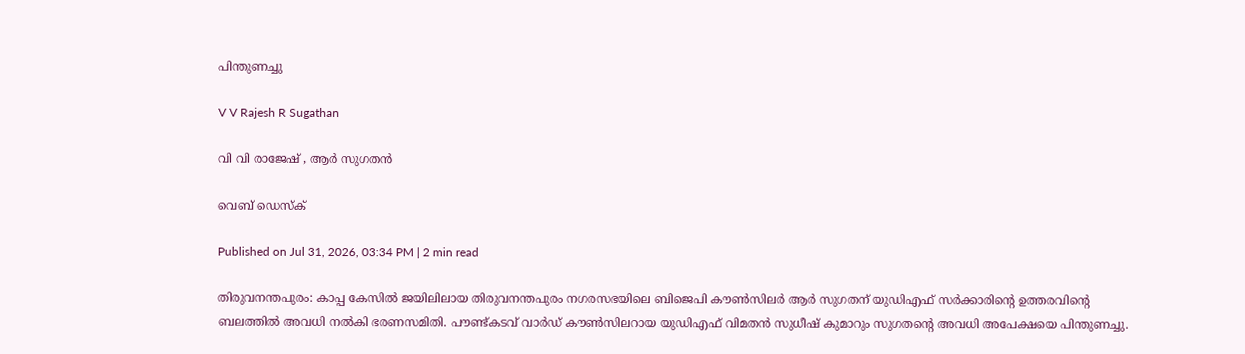പിന്തുണച്ചു

V V Rajesh R Sugathan

വി വി രാജേഷ് , ആർ സുഗതന്‍

വെബ് ഡെസ്ക്

Published on Jul 31, 2026, 03:34 PM | 2 min read

തിരുവനന്തപുരം: കാപ്പ കേസിൽ ജയിലിലായ തിരുവനന്തപുരം നഗരസഭയിലെ ബിജെപി കൗൺസിലർ ആർ സുഗതന് യുഡിഎഫ് സർക്കാരിന്റെ ഉത്തരവിന്റെ ബലത്തിൽ അവധി നൽകി ഭരണസമിതി. പൗണ്ട്കടവ് വാർഡ് കൗൺസിലറായ യുഡിഎഫ് വിമതൻ സുധീഷ് കുമാറും സുഗതന്റെ അവധി അപേക്ഷയെ പിന്തുണച്ചു.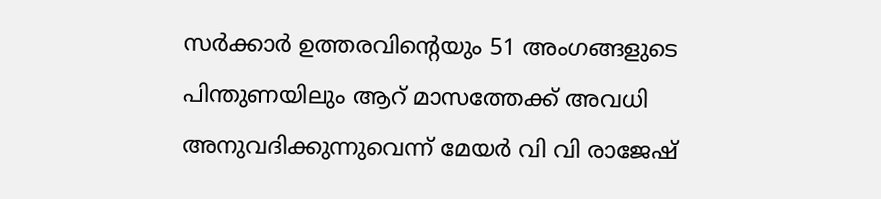സർക്കാർ ഉത്തരവിന്റെയും 51 അംഗങ്ങളുടെ പിന്തുണയിലും ആറ് മാസത്തേക്ക് അവധി അനുവദിക്കുന്നുവെന്ന് മേയർ വി വി രാജേഷ്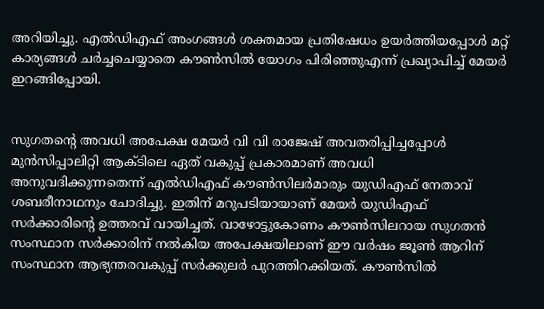അറിയിച്ചു. എൽഡിഎഫ് അംഗങ്ങൾ ശക്തമായ പ്രതിഷേധം ഉയർത്തിയപ്പോൾ മറ്റ് കാര്യങ്ങൾ ചർച്ചചെയ്യാതെ കൗൺസിൽ യോഗം പിരിഞ്ഞുഎന്ന് പ്രഖ്യാപിച്ച് മേയർ ഇറങ്ങിപ്പോയി.


സുഗതന്റെ അവധി അപേക്ഷ മേയർ വി വി രാജേഷ് അവതരിപ്പിച്ചപ്പോൾ മുൻസിപ്പാലിറ്റി ആക്ടിലെ ഏത് വകുപ്പ് പ്രകാരമാണ് അവധി അനുവദിക്കുന്നതെന്ന് എൽഡിഎഫ് കൗൺസിലർമാരും യുഡിഎഫ് നേതാവ് ശബരീനാഥനും ചോദിച്ചു. ഇതിന് മറുപടിയായാണ് മേയർ യുഡിഎഫ് സർക്കാരിന്റെ ഉത്തരവ് വായിച്ചത്. വാഴോട്ടുകോണം കൗൺസിലറായ സുഗതൻ സംസ്ഥാന സർക്കാരിന് നൽകിയ അപേക്ഷയിലാണ് ഈ വർഷം ജൂൺ ആറിന് സംസ്ഥാന ആഭ്യന്തരവകുപ്പ് സർക്കുലർ പുറത്തിറക്കിയത്. കൗൺസിൽ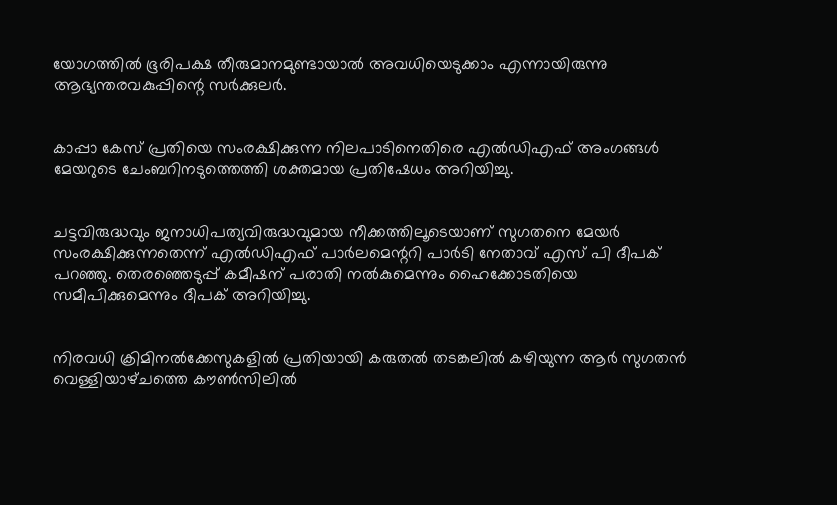യോഗത്തിൽ ഭൂരിപക്ഷ തീരുമാനമുണ്ടായാൽ അവധിയെടുക്കാം എന്നായിരുന്നു ആഭ്യന്തരവകുപ്പിന്റെ സർക്കുലർ.


കാപ്പാ കേസ് പ്രതിയെ സംരക്ഷിക്കുന്ന നിലപാടിനെതിരെ എൽഡിഎഫ് അംഗങ്ങൾ മേയറുടെ ചേംബറിനടുത്തെത്തി ശക്തമായ പ്രതിഷേധം അറിയിച്ചു.


ചട്ടവിരുദ്ധവും ജനാധിപത്യവിരുദ്ധവുമായ നീക്കത്തിലൂടെയാണ് സുഗതനെ മേയർ സംരക്ഷിക്കുന്നതെന്ന് എൽഡിഎഫ് പാർലമെന്ററി പാർടി നേതാവ് എസ് പി ദീപക് പറഞ്ഞു. തെരഞ്ഞെടുപ്പ് കമീഷന് പരാതി നൽകുമെന്നും ഹൈക്കോടതിയെ സമീപിക്കുമെന്നും ദീപക് അറിയിച്ചു.


നിരവധി ക്രിമിനൽക്കേസുകളിൽ പ്രതിയായി കരുതൽ തടങ്കലിൽ കഴിയുന്ന ആർ സുഗതൻ വെള്ളിയാഴ്‌ചത്തെ ക‍ൗൺസിലിൽ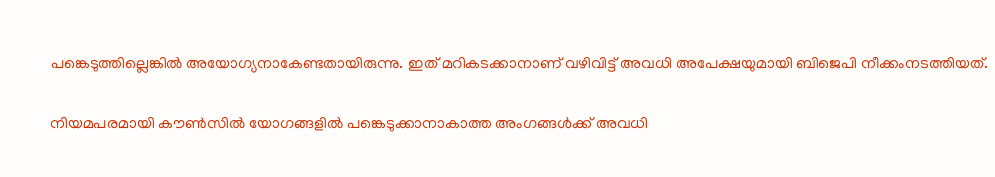പങ്കെടുത്തില്ലെങ്കിൽ അയോഗ്യനാകേണ്ടതായിരുന്നു. ഇത്‌ മറികടക്കാനാണ് വഴിവിട്ട് അവധി അപേക്ഷയുമായി ബിജെപി നീക്കംനടത്തിയത്.

നിയമപരമായി ക‍ൗൺസിൽ യോഗങ്ങളിൽ പങ്കെടുക്കാനാകാത്ത അംഗങ്ങൾക്ക്‌ അവധി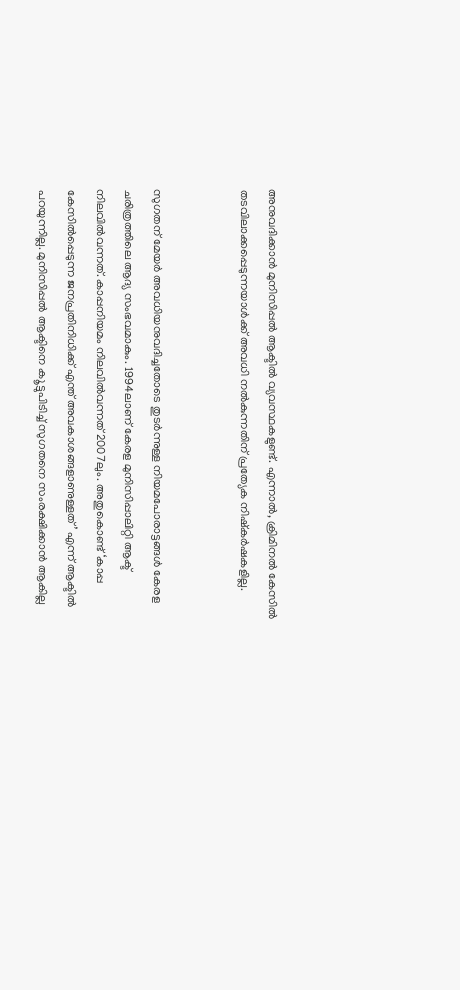അനുവദിക്കാൻ മുനിസിപ്പൽ ആക്ടിൽ വ്യവസ്ഥകളുണ്ട്‌. എന്നാൽ, ക്രിമിനൽ കേസില്‍ തടവിലാക്കപ്പെടുന്നയാള്‍ക്ക് അവധി നൽകുന്നതിന്‌ പ്രത്യേക നിഷ്‌കർഷകളില്ല.


സുഗതന്‌ മേയർ അവധിയനുവദിച്ചതോടെ തുടർന്നുള്ള നിയമപോരാട്ടങ്ങൾ കേരള ചരിത്രത്തിലെ ആദ്യ സംഭവമാകും. 1994ലാണ്‌ കേരള മുനിസിപ്പാലിറ്റി ആക്ട്‌ നിലവിൽവന്നത്‌. കാപ്പനിയമം നിലവിൽവന്നത്‌ 2007ലും. അതുകൊണ്ട് ‘കാപ്പ കേസിൽപ്പെടുന്ന ജനപ്രതിനിധിക്ക്‌ എന്ത്‌ അവകാശങ്ങളാണുള്ളത്‌’ എന്ന്‌ ആക്ടിൽ പറയുന്നില്ല. മുനിസിപ്പൽ ആക്ടിനെ ക‍ൂട്ടുപിടിച്ച്‌ സുഗതനെ സംരക്ഷിക്കാൻ ആകില്ല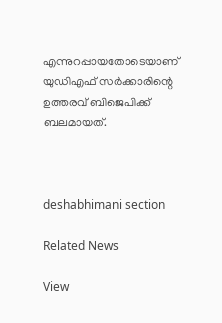എന്നുറപ്പായതോടെയാണ് യുഡിഎഫ് സർക്കാരിന്റെ ഉത്തരവ് ബിജെപിക്ക് ബലമായത്.



deshabhimani section

Related News

View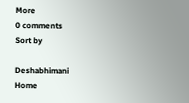More
0 comments
Sort by

Deshabhimani
Home